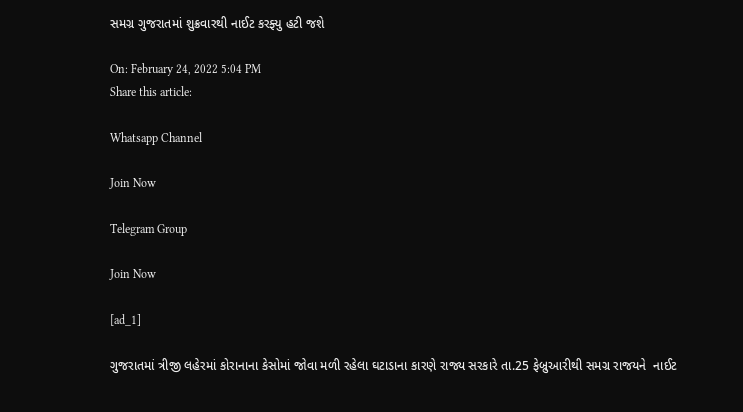સમગ્ર ગુજરાતમાં શુક્રવારથી નાઈટ કરફ્યુ હટી જશે

On: February 24, 2022 5:04 PM
Share this article:

Whatsapp Channel

Join Now

Telegram Group

Join Now

[ad_1]

ગુજરાતમાં ત્રીજી લહેરમાં કોરાનાના કેસોમાં જોવા મળી રહેલા ઘટાડાના કારણે રાજ્ય સરકારે તા.25 ફેબ્રુઆરીથી સમગ્ર રાજયને  નાઈટ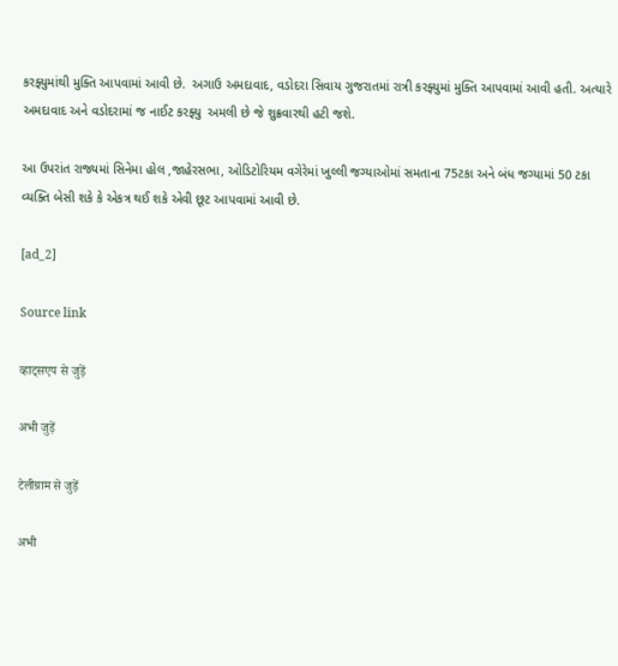કરફ્યુમાંથી મુક્તિ આપવામાં આવી છે.  અગાઉ અમદાવાદ, વડોદરા સિવાય ગુજરાતમાં રાત્રી કરફ્યુમાં મુક્તિ આપવામાં આવી હતી. અત્યારે અમદાવાદ અને વડોદરામાં જ નાઈટ કરફ્યુ  અમલી છે જે શુક્રવારથી હટી જશે.

આ ઉપરાંત રાજ્યમાં સિનેમા હોલ ,જાહેરસભા, ઓડિટોરિયમ વગેરેમાં ખુલ્લી જગ્યાઓમાં સમતાના 75ટકા અને બંધ જગ્યામાં 50 ટકા વ્યક્તિ બેસી શકે કે એકત્ર થઈ શકે એવી છૂટ આપવામાં આવી છે.

[ad_2]

Source link

व्हाट्सएप से जुड़ें

अभी जुड़ें

टेलीग्राम से जुड़ें

अभी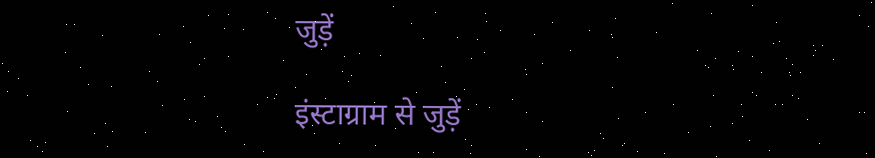जुड़ें

इंस्टाग्राम से जुड़ें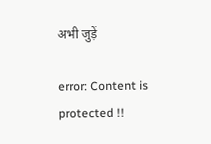अभी जुड़ें

error: Content is protected !!